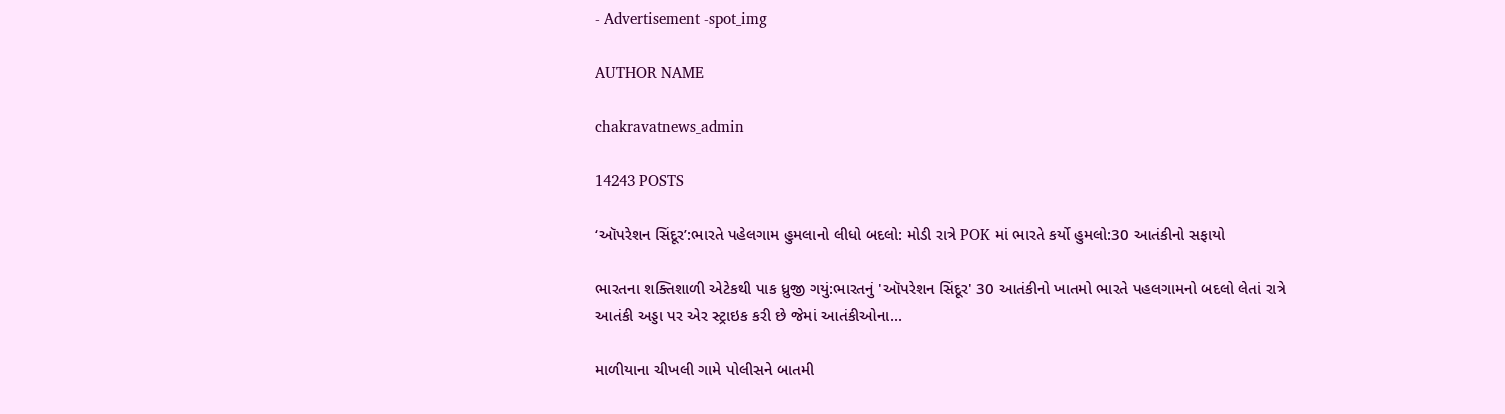- Advertisement -spot_img

AUTHOR NAME

chakravatnews_admin

14243 POSTS

‘ઑપરેશન સિંદૂર’:ભારતે પહેલગામ હુમલાનો લીધો બદલો: મોડી રાત્રે POK માં ભારતે કર્યો હુમલો:30 આતંકીનો સફાયો

ભારતના શક્તિશાળી એટેકથી પાક ધ્રુજી ગયું:ભારતનું 'ઑપરેશન સિંદૂર' 30 આતંકીનો ખાતમો ભારતે પહલગામનો બદલો લેતાં રાત્રે આતંકી અડ્ડા પર એર સ્ટ્રાઇક કરી છે જેમાં આતંકીઓના...

માળીયાના ચીખલી ગામે પોલીસને બાતમી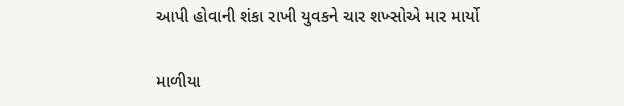આપી હોવાની શંકા રાખી યુવકને ચાર શખ્સોએ માર માર્યો

માળીયા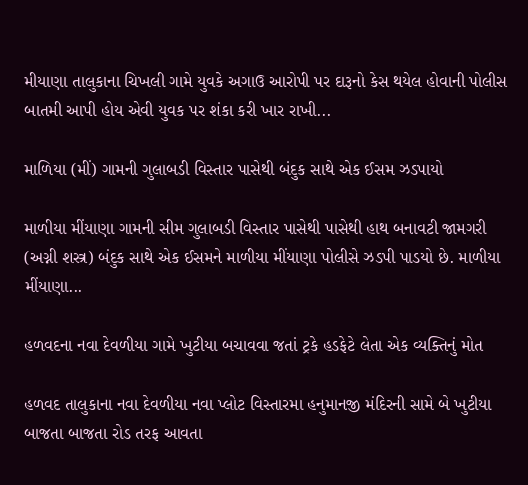મીયાણા તાલુકાના ચિખલી ગામે યુવકે અગાઉ આરોપી પર દારૂનો કેસ થયેલ હોવાની પોલીસ બાતમી આપી હોય એવી યુવક પર શંકા કરી ખાર રાખી...

માળિયા (મીં) ગામની ગુલાબડી વિસ્તાર પાસેથી બંદુક સાથે એક ઈસમ ઝડપાયો

માળીયા મીંયાણા ગામની સીમ ગુલાબડી વિસ્તાર પાસેથી પાસેથી હાથ બનાવટી જામગરી (અગ્ની શસ્ત્ર) બંદુક સાથે એક ઈસમને માળીયા મીંયાણા પોલીસે ઝડપી પાડયો છે. માળીયા મીંયાણા...

હળવદના નવા દેવળીયા ગામે ખુટીયા બચાવવા જતાં ટ્રકે હડફેટે લેતા એક વ્યક્તિનું મોત

હળવદ તાલુકાના નવા દેવળીયા નવા પ્લોટ વિસ્તારમા હનુમાનજી મંદિરની સામે બે ખુટીયા બાજતા બાજતા રોડ તરફ આવતા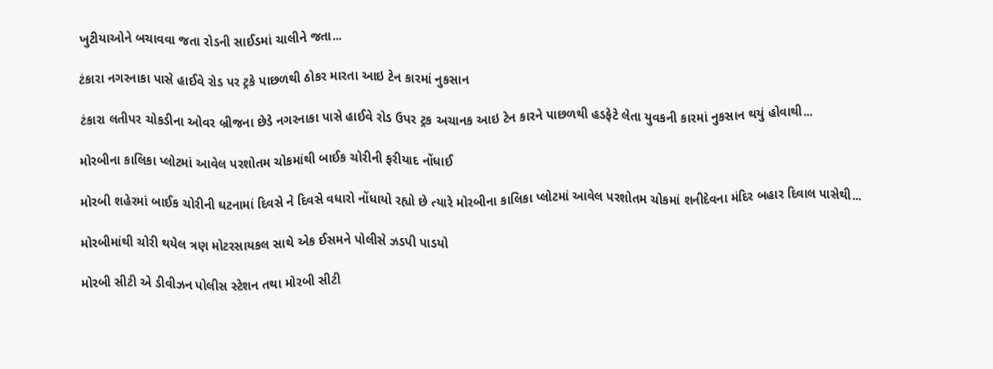ખુટીયાઓને બચાવવા જતા રોડની સાઈડમાં ચાલીને જતા...

ટંકારા નગરનાકા પાસે હાઈવે રોડ પર ટ્રકે પાછળથી ઠોકર મારતા આઇ ટેન કારમાં નુકસાન

ટંકારા લતીપર ચોકડીના ઓવર બ્રીજના છેડે નગરનાકા પાસે હાઈવે રોડ ઉપર ટ્રક અચાનક આઇ ટેન કારને પાછળથી હડફેટે લેતા યુવકની કારમાં નુકસાન થયું હોવાથી...

મોરબીના કાલિકા પ્લોટમાં આવેલ પરશોતમ ચોકમાંથી બાઈક ચોરીની ફરીયાદ નોંધાઈ

મોરબી શહેરમાં બાઈક ચોરીની ઘટનામાં દિવસે ને દિવસે વધારો નોંધાયો રહ્યો છે ત્યારે મોરબીના કાલિકા પ્લોટમાં આવેલ પરશોતમ ચોકમાં શનીદેવના મંદિર બહાર દિવાલ પાસેથી...

મોરબીમાંથી ‌ચોરી થયેલ ત્રણ મોટરસાયકલ સાથે એક ઈસમને પોલીસે ઝડપી પાડયો

મોરબી સીટી એ ડીવીઝન પોલીસ સ્ટેશન તથા મોરબી સીટી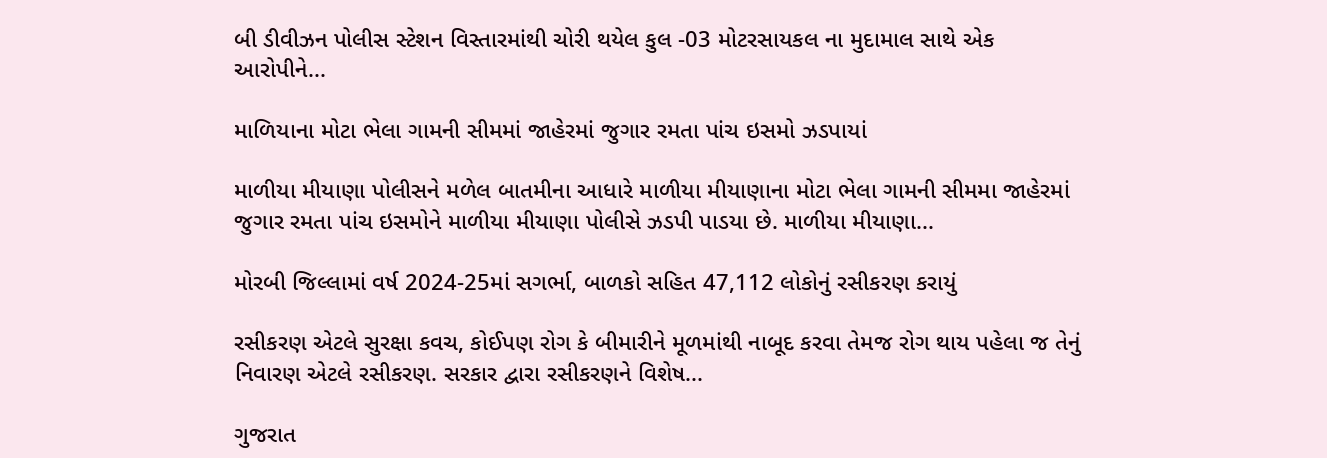બી ડીવીઝન પોલીસ સ્ટેશન વિસ્તારમાંથી ચોરી થયેલ કુલ -03 મોટરસાયકલ ના મુદામાલ સાથે એક આરોપીને...

માળિયાના મોટા ભેલા ગામની સીમમાં જાહેરમાં જુગાર રમતા પાંચ ઇસમો ઝડપાયાં

માળીયા મીયાણા પોલીસને મળેલ બાતમીના આધારે માળીયા મીયાણાના મોટા ભેલા ગામની સીમમા જાહેરમાં જુગાર રમતા પાંચ ઇસમોને માળીયા મીયાણા પોલીસે ઝડપી પાડયા છે. માળીયા મીયાણા...

મોરબી જિલ્લામાં વર્ષ 2024-25માં સગર્ભા, બાળકો સહિત 47,112 લોકોનું રસીકરણ કરાયું

રસીકરણ એટલે સુરક્ષા કવચ, કોઈપણ રોગ કે બીમારીને મૂળમાંથી નાબૂદ કરવા તેમજ રોગ થાય પહેલા જ તેનું નિવારણ એટલે રસીકરણ. સરકાર દ્વારા રસીકરણને વિશેષ...

ગુજરાત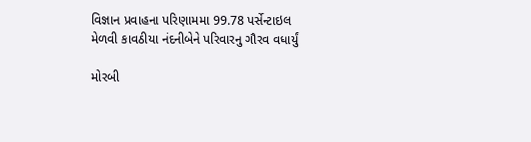વિજ્ઞાન પ્રવાહના પરિણામમા 99.78 પર્સેન્ટાઇલ મેળવી કાવઠીયા નંદનીબેને પરિવારનુ ગૌરવ વધાર્યું

મોરબી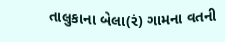તાલુકાના બેલા(રં) ગામના વતની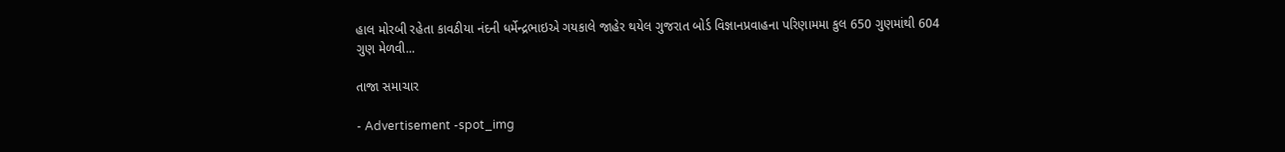હાલ મોરબી રહેતા કાવઠીયા નંદની ધર્મેન્દ્રભાઇએ ગયકાલે જાહેર થયેલ ગુજરાત બોર્ડ વિજ્ઞાનપ્રવાહના પરિણામમા કુલ 650 ગુણમાંથી 604 ગુણ મેળવી...

તાજા સમાચાર

- Advertisement -spot_img